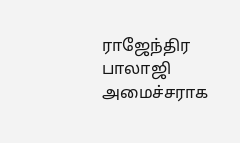ராஜேந்திர பாலாஜி அமைச்சராக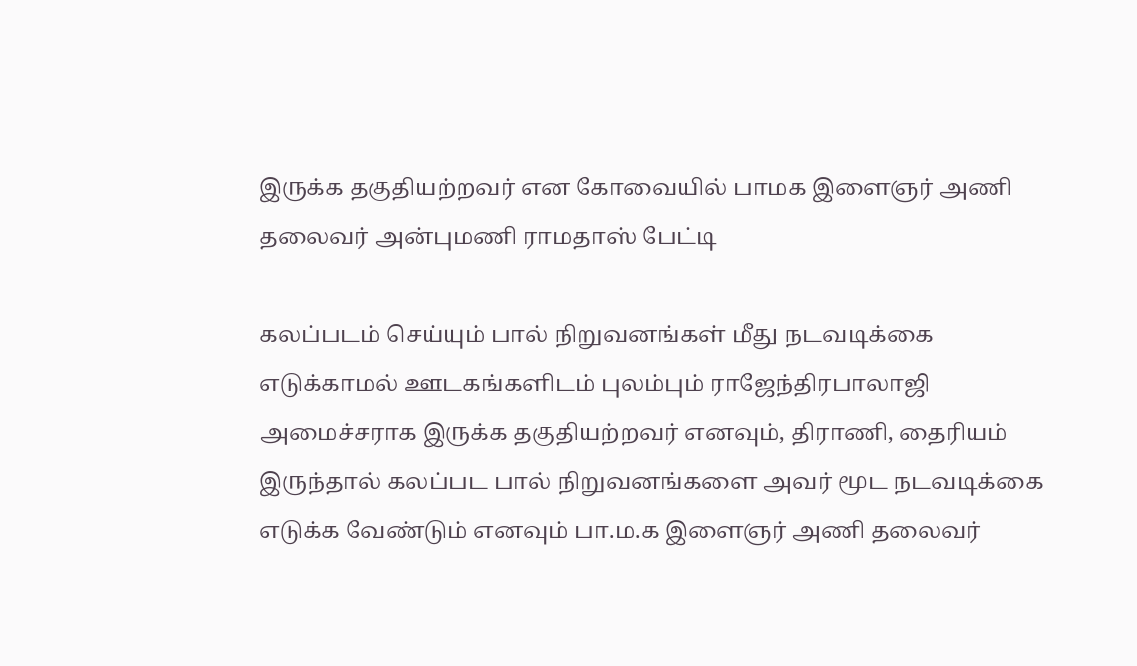இருக்க தகுதியற்றவர் என கோவையில் பாமக இளைஞர் அணி தலைவர் அன்புமணி ராமதாஸ் பேட்டி

கலப்படம் செய்யும் பால் நிறுவனங்கள் மீது நடவடிக்கை எடுக்காமல் ஊடகங்களிடம் புலம்பும் ராஜேந்திரபாலாஜி அமைச்சராக இருக்க தகுதியற்றவர் எனவும், திராணி, தைரியம் இருந்தால் கலப்பட பால் நிறுவனங்களை அவர் மூட நடவடிக்கை எடுக்க வேண்டும் எனவும் பா.ம.க இளைஞர் அணி தலைவர்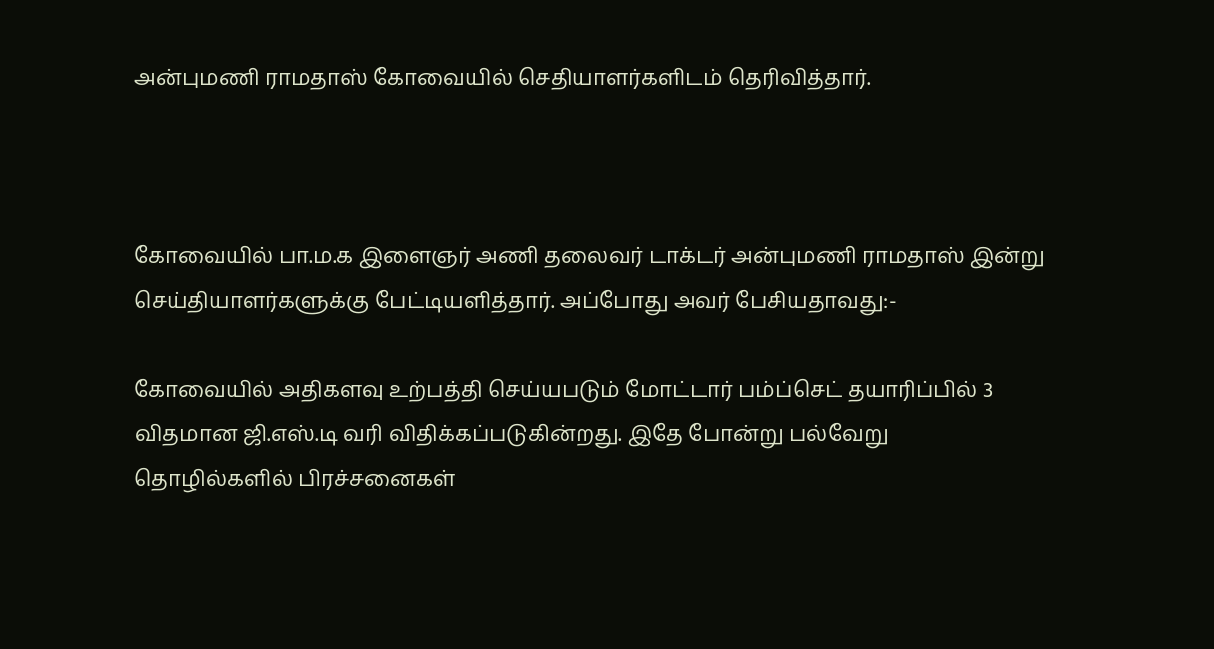அன்புமணி ராமதாஸ் கோவையில் செதியாளர்களிடம் தெரிவித்தார்.



கோவையில் பா.ம.க இளைஞர் அணி தலைவர் டாக்டர் அன்புமணி ராமதாஸ் இன்று செய்தியாளர்களுக்கு பேட்டியளித்தார். அப்போது அவர் பேசியதாவது:-

கோவையில் அதிகளவு உற்பத்தி செய்யபடும் மோட்டார் பம்ப்செட் தயாரிப்பில் 3 விதமான ஜி.எஸ்.டி வரி விதிக்கப்படுகின்றது. இதே போன்று பல்வேறு தொழில்களில் பிரச்சனைகள்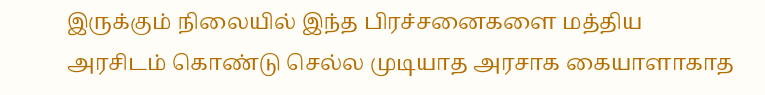இருக்கும் நிலையில் இந்த பிரச்சனைகளை மத்திய அரசிடம் கொண்டு செல்ல முடியாத அரசாக கையாளாகாத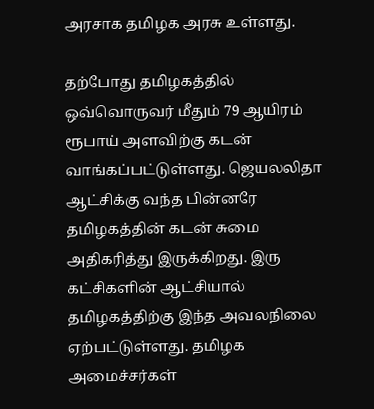அரசாக தமிழக அரசு உள்ளது.

தற்போது தமிழகத்தில் ஒவ்வொருவர் மீதும் 79 ஆயிரம் ரூபாய் அளவிற்கு கடன் வாங்கப்பட்டுள்ளது. ஜெயலலிதா ஆட்சிக்கு வந்த பின்னரே தமிழகத்தின் கடன் சுமை அதிகரித்து இருக்கிறது. இரு கட்சிகளின் ஆட்சியால் தமிழகத்திற்கு இந்த அவலநிலை ஏற்பட்டுள்ளது. தமிழக அமைச்சர்கள்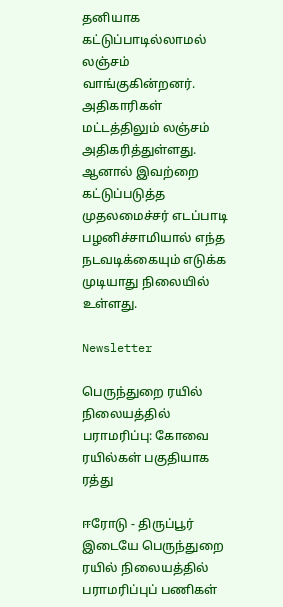தனியாக கட்டுப்பாடில்லாமல் லஞ்சம் வாங்குகின்றனர். அதிகாரிகள் மட்டத்திலும் லஞ்சம் அதிகரித்துள்ளது. ஆனால் இவற்றை கட்டுப்படுத்த முதலமைச்சர் எடப்பாடி பழனிச்சாமியால் எந்த நடவடிக்கையும் எடுக்க முடியாது நிலையில் உள்ளது.

Newsletter

பெருந்துறை ரயில் நிலையத்தில் பராமரிப்பு: கோவை ரயில்கள் பகுதியாக ரத்து

ஈரோடு - திருப்பூர் இடையே பெருந்துறை ரயில் நிலையத்தில் பராமரிப்புப் பணிகள்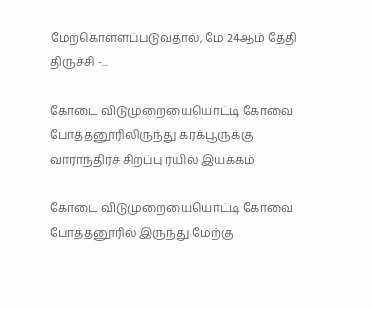மேற்கொள்ளப்படுவதால், மே 24ஆம் தேதி திருச்சி -...

கோடை விடுமுறையையொட்டி கோவை  போத்தனூரிலிருந்து கரக்பூருக்கு வாராந்திரச் சிறப்பு ரயில் இயக்கம்

கோடை விடுமுறையையொட்டி கோவை  போத்தனூரில் இருந்து மேற்கு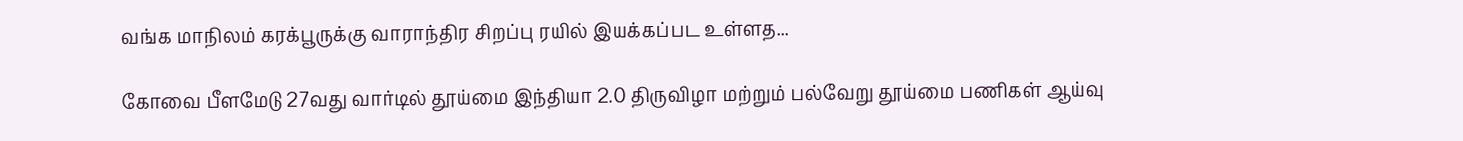வங்க மாநிலம் கரக்பூருக்கு வாராந்திர சிறப்பு ரயில் இயக்கப்பட உள்ளத...

கோவை பீளமேடு 27வது வார்டில் தூய்மை இந்தியா 2.0 திருவிழா மற்றும் பல்வேறு தூய்மை பணிகள் ஆய்வு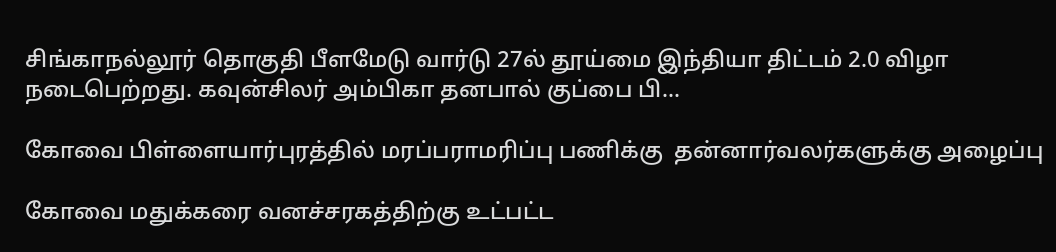சிங்காநல்லூர் தொகுதி பீளமேடு வார்டு 27ல் தூய்மை இந்தியா திட்டம் 2.0 விழா நடைபெற்றது. கவுன்சிலர் அம்பிகா தனபால் குப்பை பி...

கோவை பிள்ளையார்புரத்தில் மரப்பராமரிப்பு பணிக்கு  தன்னார்வலர்களுக்கு அழைப்பு

கோவை மதுக்கரை வனச்சரகத்திற்கு உட்பட்ட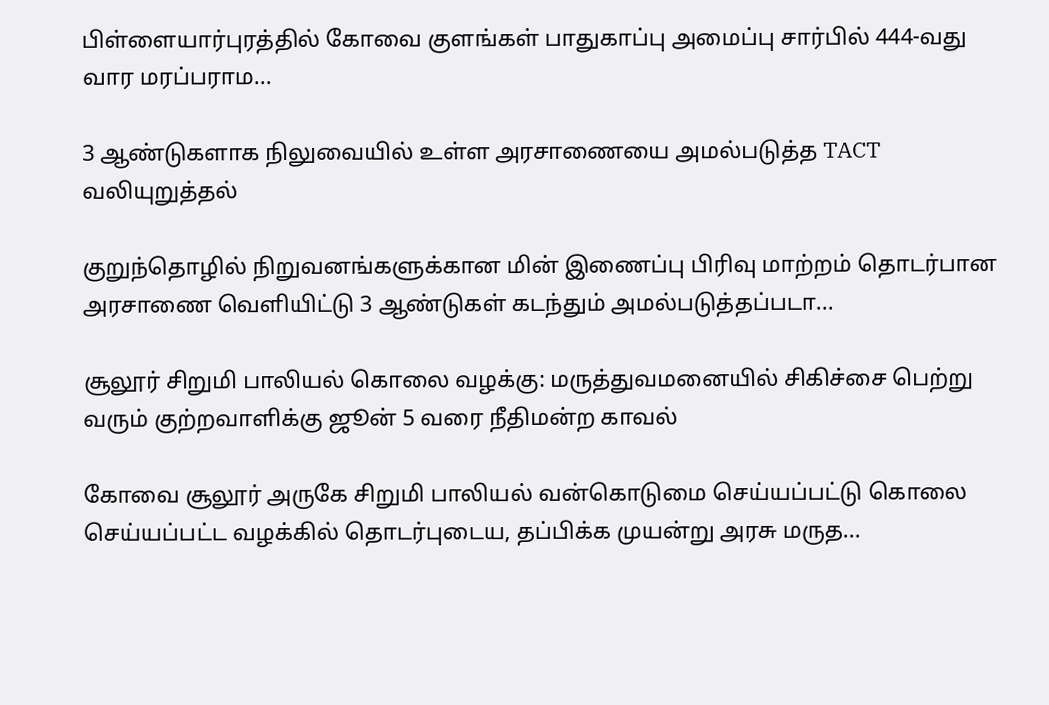பிள்ளையார்புரத்தில் கோவை குளங்கள் பாதுகாப்பு அமைப்பு சார்பில் 444-வது வார மரப்பராம...

3 ஆண்டுகளாக நிலுவையில் உள்ள அரசாணையை அமல்படுத்த TACT வலியுறுத்தல்

குறுந்தொழில் நிறுவனங்களுக்கான மின் இணைப்பு பிரிவு மாற்றம் தொடர்பான அரசாணை வெளியிட்டு 3 ஆண்டுகள் கடந்தும் அமல்படுத்தப்படா...

சூலூர் சிறுமி பாலியல் கொலை வழக்கு: மருத்துவமனையில் சிகிச்சை பெற்று வரும் குற்றவாளிக்கு ஜூன் 5 வரை நீதிமன்ற காவல்

கோவை சூலூர் அருகே சிறுமி பாலியல் வன்கொடுமை செய்யப்பட்டு கொலை செய்யப்பட்ட வழக்கில் தொடர்புடைய, தப்பிக்க முயன்று அரசு மருத...